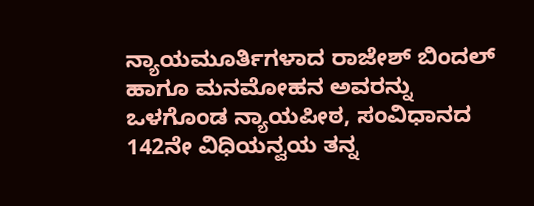ನ್ಯಾಯಮೂರ್ತಿಗಳಾದ ರಾಜೇಶ್ ಬಿಂದಲ್ ಹಾಗೂ ಮನಮೋಹನ ಅವರನ್ನು ಒಳಗೊಂಡ ನ್ಯಾಯಪೀಠ, ಸಂವಿಧಾನದ 142ನೇ ವಿಧಿಯನ್ವಯ ತನ್ನ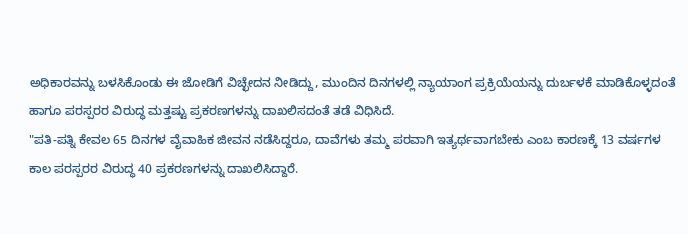ಅಧಿಕಾರವನ್ನು ಬಳಸಿಕೊಂಡು ಈ ಜೋಡಿಗೆ ವಿಚ್ಛೇದನ ನೀಡಿದ್ದು, ಮುಂದಿನ ದಿನಗಳಲ್ಲಿ ನ್ಯಾಯಾಂಗ ಪ್ರಕ್ರಿಯೆಯನ್ನು ದುರ್ಬಳಕೆ ಮಾಡಿಕೊಳ್ಳದಂತೆ ಹಾಗೂ ಪರಸ್ಪರರ ವಿರುದ್ಧ ಮತ್ತಷ್ಟು ಪ್ರಕರಣಗಳನ್ನು ದಾಖಲಿಸದಂತೆ ತಡೆ ವಿಧಿಸಿದೆ.
"ಪತಿ-ಪತ್ನಿ ಕೇವಲ 65 ದಿನಗಳ ವೈವಾಹಿಕ ಜೀವನ ನಡೆಸಿದ್ದರೂ, ದಾವೆಗಳು ತಮ್ಮ ಪರವಾಗಿ ಇತ್ಯರ್ಥವಾಗಬೇಕು ಎಂಬ ಕಾರಣಕ್ಕೆ 13 ವರ್ಷಗಳ ಕಾಲ ಪರಸ್ಪರರ ವಿರುದ್ಧ 40 ಪ್ರಕರಣಗಳನ್ನು ದಾಖಲಿಸಿದ್ದಾರೆ.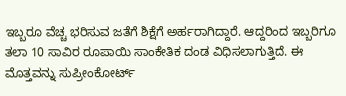ಇಬ್ಬರೂ ವೆಚ್ಚ ಭರಿಸುವ ಜತೆಗೆ ಶಿಕ್ಷೆಗೆ ಅರ್ಹರಾಗಿದ್ದಾರೆ. ಆದ್ದರಿಂದ ಇಬ್ಬರಿಗೂ ತಲಾ 10 ಸಾವಿರ ರೂಪಾಯಿ ಸಾಂಕೇತಿಕ ದಂಡ ವಿಧಿಸಲಾಗುತ್ತಿದೆ. ಈ ಮೊತ್ತವನ್ನು ಸುಪ್ರೀಂಕೋರ್ಟ್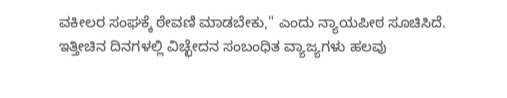ವಕೀಲರ ಸಂಘಕ್ಕೆ ಠೇವಣಿ ಮಾಡಬೇಕು," ಎಂದು ನ್ಯಾಯಪೀಠ ಸೂಚಿಸಿದೆ.
ಇತ್ತೀಚಿನ ದಿನಗಳಲ್ಲಿ ವಿಚ್ಛೇದನ ಸಂಬಂಧಿತ ವ್ಯಾಜ್ಯಗಳು ಹಲವು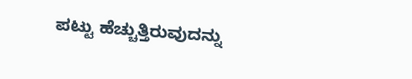ಪಟ್ಟು ಹೆಚ್ಚುತ್ತಿರುವುದನ್ನು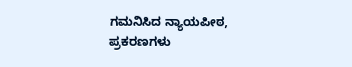ಗಮನಿಸಿದ ನ್ಯಾಯಪೀಠ, ಪ್ರಕರಣಗಳು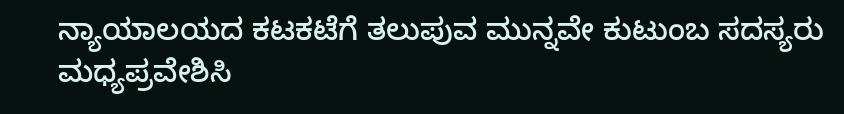ನ್ಯಾಯಾಲಯದ ಕಟಕಟೆಗೆ ತಲುಪುವ ಮುನ್ನವೇ ಕುಟುಂಬ ಸದಸ್ಯರು ಮಧ್ಯಪ್ರವೇಶಿಸಿ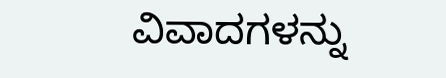ವಿವಾದಗಳನ್ನು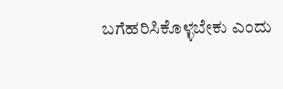ಬಗೆಹರಿಸಿಕೊಳ್ಳಬೇಕು ಎಂದು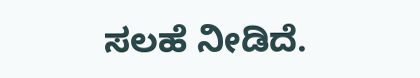ಸಲಹೆ ನೀಡಿದೆ.